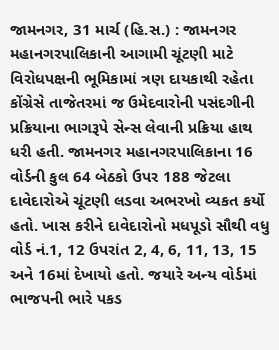જામનગર, 31 માર્ચ (હિ.સ.) : જામનગર મહાનગરપાલિકાની આગામી ચૂંટણી માટે વિરોધપક્ષની ભૂમિકામાં ત્રણ દાયકાથી રહેતા કોંગ્રેસે તાજેતરમાં જ ઉમેદવારોની પસંદગીની પ્રક્રિયાના ભાગરૂપે સેન્સ લેવાની પ્રક્રિયા હાથ ધરી હતી. જામનગર મહાનગરપાલિકાના 16 વોર્ડની કુલ 64 બેઠકો ઉપર 188 જેટલા દાવેદારોએ ચૂંટણી લડવા અભરખો વ્યકત કર્યો હતો. ખાસ કરીને દાવેદારોનો મધપૂડો સૌથી વધુ વોર્ડ નં.1, 12 ઉપરાંત 2, 4, 6, 11, 13, 15 અને 16માં દેખાયો હતો. જયારે અન્ય વોર્ડમાં ભાજપની ભારે પકડ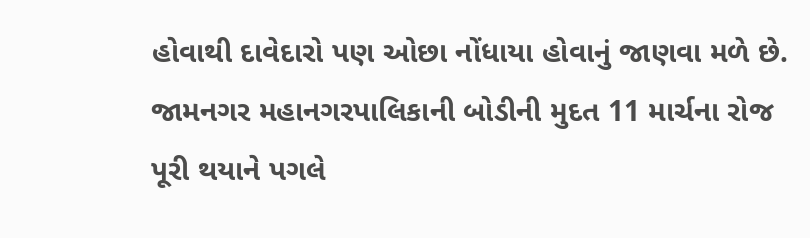હોવાથી દાવેદારો પણ ઓછા નોંધાયા હોવાનું જાણવા મળે છે.
જામનગર મહાનગરપાલિકાની બોડીની મુદત 11 માર્ચના રોજ પૂરી થયાને પગલે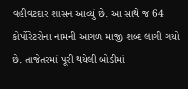વહીવટદાર શાસન આવ્યું છે. આ સાથે જ 64 કોર્પોરેટરોના નામની આગળ માજી શબ્દ લાગી ગયો છે. તાજેતરમાં પૂરી થયેલી બોડીમાં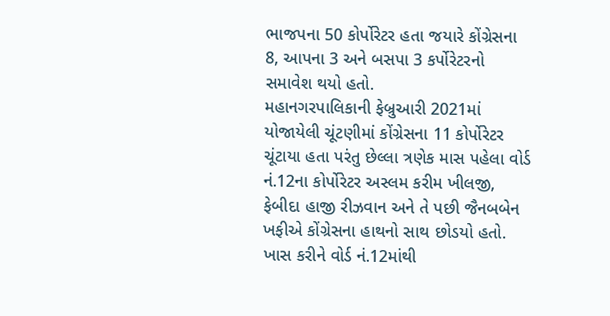ભાજપના 50 કોર્પોરેટર હતા જયારે કોંગ્રેસના 8, આપના 3 અને બસપા 3 કર્પોરેટરનો સમાવેશ થયો હતો.
મહાનગરપાલિકાની ફેબ્રુઆરી 2021માં યોજાયેલી ચૂંટણીમાં કોંગ્રેસના 11 કોર્પોરેટર ચૂંટાયા હતા પરંતુ છેલ્લા ત્રણેક માસ પહેલા વોર્ડ નં.12ના કોર્પોરેટર અસ્લમ કરીમ ખીલજી, ફેબીદા હાજી રીઝવાન અને તે પછી જૈનબબેન ખફીએ કોંગ્રેસના હાથનો સાથ છોડયો હતો.
ખાસ કરીને વોર્ડ નં.12માંથી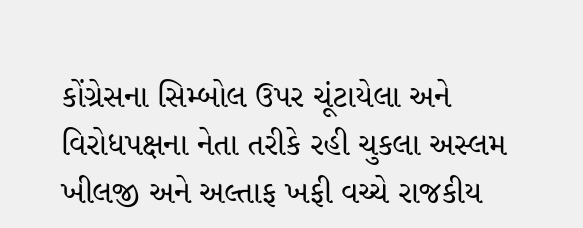કોંગ્રેસના સિમ્બોલ ઉપર ચૂંટાયેલા અને વિરોધપક્ષના નેતા તરીકે રહી ચુકલા અસ્લમ ખીલજી અને અલ્તાફ ખફી વચ્ચે રાજકીય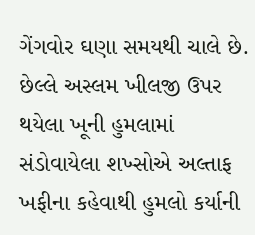ગેંગવોર ઘણા સમયથી ચાલે છે. છેલ્લે અસ્લમ ખીલજી ઉપર થયેલા ખૂની હુમલામાં સંડોવાયેલા શખ્સોએ અલ્તાફ ખફીના કહેવાથી હુમલો કર્યાની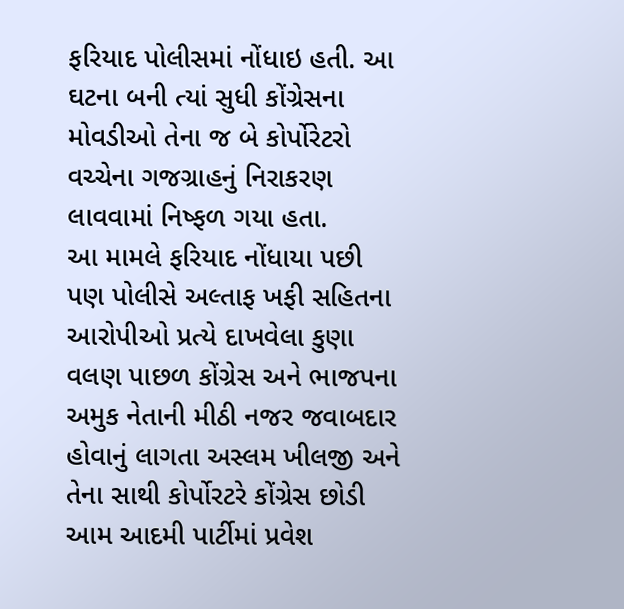ફરિયાદ પોલીસમાં નોંધાઇ હતી. આ ઘટના બની ત્યાં સુધી કોંગ્રેસના મોવડીઓ તેના જ બે કોર્પોરેટરો વચ્ચેના ગજગ્રાહનું નિરાકરણ લાવવામાં નિષ્ફળ ગયા હતા.
આ મામલે ફરિયાદ નોંધાયા પછી પણ પોલીસે અલ્તાફ ખફી સહિતના આરોપીઓ પ્રત્યે દાખવેલા કુણા વલણ પાછળ કોંગ્રેસ અને ભાજપના અમુક નેતાની મીઠી નજર જવાબદાર હોવાનું લાગતા અસ્લમ ખીલજી અને તેના સાથી કોર્પોરટરે કોંગ્રેસ છોડી આમ આદમી પાર્ટીમાં પ્રવેશ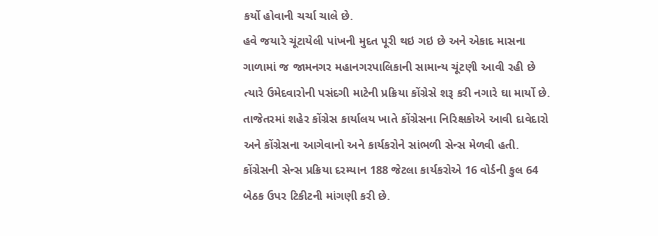કર્યો હોવાની ચર્ચા ચાલે છે.
હવે જયારે ચૂંટાયેલી પાંખની મુદત પૂરી થઇ ગઇ છે અને એકાદ માસના ગાળામાં જ જામનગર મહાનગરપાલિકાની સામાન્ય ચૂંટણી આવી રહી છે ત્યારે ઉમેદવારોની પસંદગી માટેની પ્રક્રિયા કોંગ્રેસે શરૂ કરી નગારે ઘા માર્યો છે. તાજેતરમાં શહેર કોંગ્રેસ કાર્યાલય ખાતે કોંગ્રેસના નિરિક્ષકોએ આવી દાવેદારો અને કોંગ્રેસના આગેવાનો અને કાર્યકરોને સાંભળી સેન્સ મેળવી હતી.
કોંગ્રેસની સેન્સ પ્રક્રિયા દરમ્યાન 188 જેટલા કાર્યકરોએ 16 વોર્ડની કુલ 64 બેઠક ઉપર ટિકીટની માંગણી કરી છે.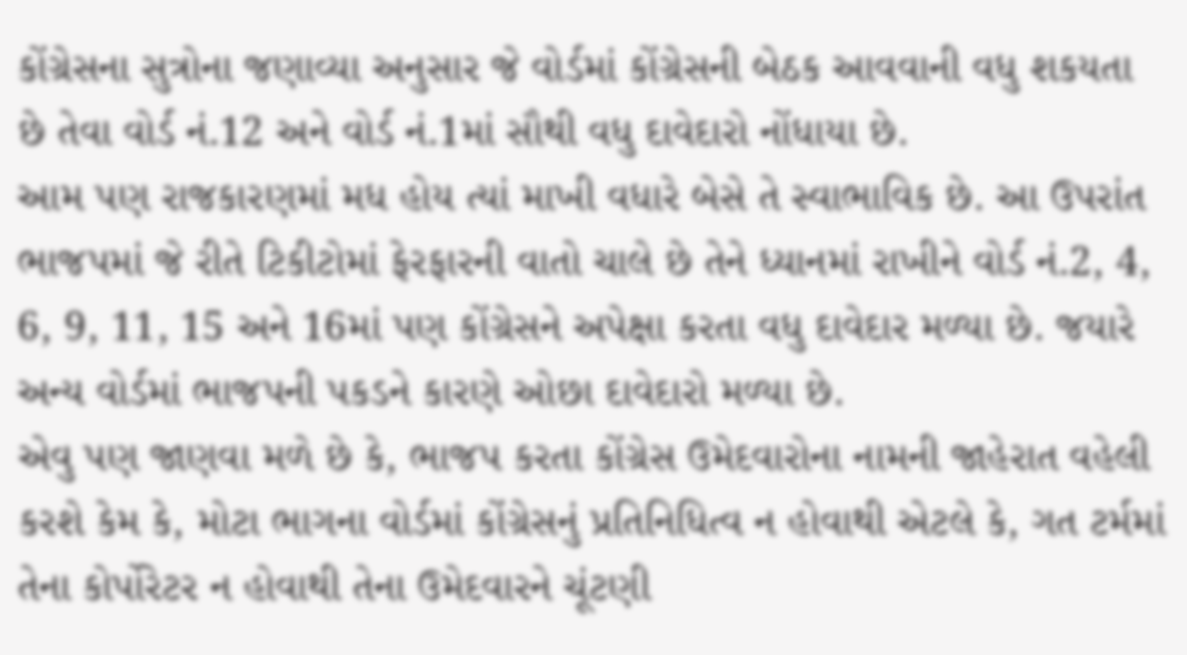કોંગ્રેસના સુત્રોના જણાવ્યા અનુસાર જે વોર્ડમાં કોંગ્રેસની બેઠક આવવાની વધુ શકયતા છે તેવા વોર્ડ નં.12 અને વોર્ડ નં.1માં સૌથી વધુ દાવેદારો નોંધાયા છે.
આમ પણ રાજકારણમાં મધ હોય ત્યાં માખી વધારે બેસે તે સ્વાભાવિક છે. આ ઉપરાંત ભાજપમાં જે રીતે ટિકીટોમાં ફેરફારની વાતો ચાલે છે તેને ધ્યાનમાં રાખીને વોર્ડ નં.2, 4, 6, 9, 11, 15 અને 16માં પણ કોંગ્રેસને અપેક્ષા કરતા વધુ દાવેદાર મળ્યા છે. જયારે અન્ય વોર્ડમાં ભાજપની પકડને કારણે ઓછા દાવેદારો મળ્યા છે.
એવુ પણ જાણવા મળે છે કે, ભાજપ કરતા કોંગ્રેસ ઉમેદવારોના નામની જાહેરાત વહેલી કરશે કેમ કે, મોટા ભાગના વોર્ડમાં કોંગ્રેસનું પ્રતિનિધિત્વ ન હોવાથી એટલે કે, ગત ટર્મમાં તેના કોર્પોરેટર ન હોવાથી તેના ઉમેદવારને ચૂંટણી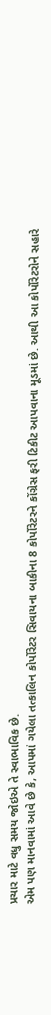પ્રચાર માટે વધુ સમય જોઇએ તે સ્વાભાવિક છે.
એમ પણ માનવામાં આવે છે કે, આપમાં ગયેલા તત્કાલિન કોર્પોરેટર સિવાયના બાકીના 8 કોર્પોરેટરને કોંગ્રેસ ફરી ટિકીટ આપવાના મૂડમાં છે. આથી આ કોર્પોરેટરોને સહારે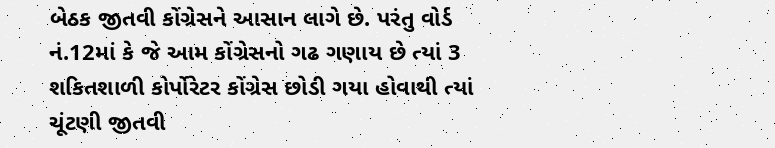બેઠક જીતવી કોંગ્રેસને આસાન લાગે છે. પરંતુ વોર્ડ નં.12માં કે જે આમ કોંગ્રેસનો ગઢ ગણાય છે ત્યાં 3 શકિતશાળી કોર્પોરેટર કોંગ્રેસ છોડી ગયા હોવાથી ત્યાં ચૂંટણી જીતવી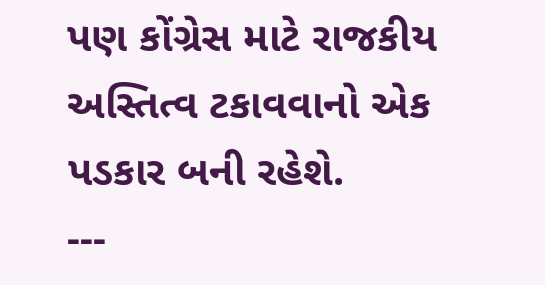પણ કોંગ્રેસ માટે રાજકીય અસ્તિત્વ ટકાવવાનો એક પડકાર બની રહેશે.
---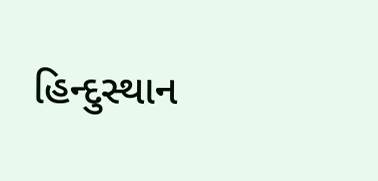હિન્દુસ્થાન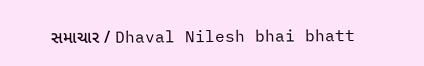સમાચાર / Dhaval Nilesh bhai bhatt